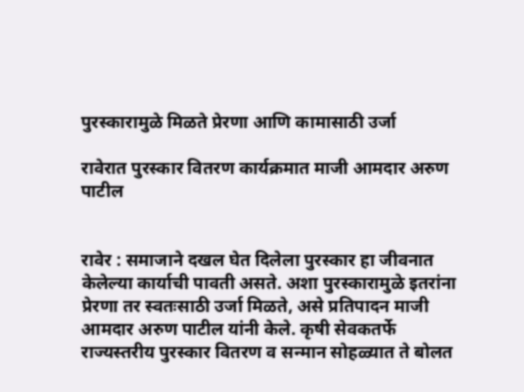पुरस्कारामुळे मिळते प्रेरणा आणि कामासाठी उर्जा

रावेरात पुरस्कार वितरण कार्यक्रमात माजी आमदार अरुण पाटील


रावेर : समाजाने दखल घेत दिलेला पुरस्कार हा जीवनात केलेल्या कार्याची पावती असते. अशा पुरस्कारामुळे इतरांना प्रेरणा तर स्वतःसाठी उर्जा मिळते, असे प्रतिपादन माजी आमदार अरुण पाटील यांनी केले. कृषी सेवकतर्फे राज्यस्तरीय पुरस्कार वितरण व सन्मान सोहळ्यात ते बोलत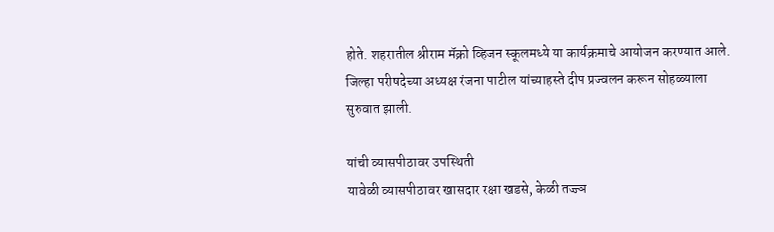होते. शहरातील श्रीराम मॅक्रो व्हिजन स्कूलमध्ये या कार्यक्रमाचे आयोजन करण्यात आले. जिल्हा परीषदेच्या अध्यक्ष रंजना पाटील यांच्याहस्ते दीप प्रज्वलन करून सोहळ्याला सुरुवात झाली.

यांची व्यासपीठावर उपस्थिती
यावेळी व्यासपीठावर खासदार रक्षा खडसे, केळी तज्ज्ञ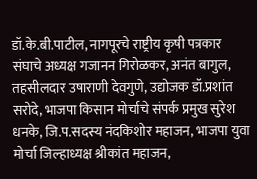डॉ.के.बी.पाटील, नागपूरचे राष्ट्रीय कृषी पत्रकार संघाचे अध्यक्ष गजानन गिरोळकर, अनंत बागुल, तहसीलदार उषाराणी देवगुणे, उद्योजक डॉ.प्रशांत सरोदे, भाजपा किसान मोर्चाचे संपर्क प्रमुख सुरेश धनके, जि.प.सदस्य नंदकिशोर महाजन, भाजपा युवा मोर्चा जिल्हाध्यक्ष श्रीकांत महाजन,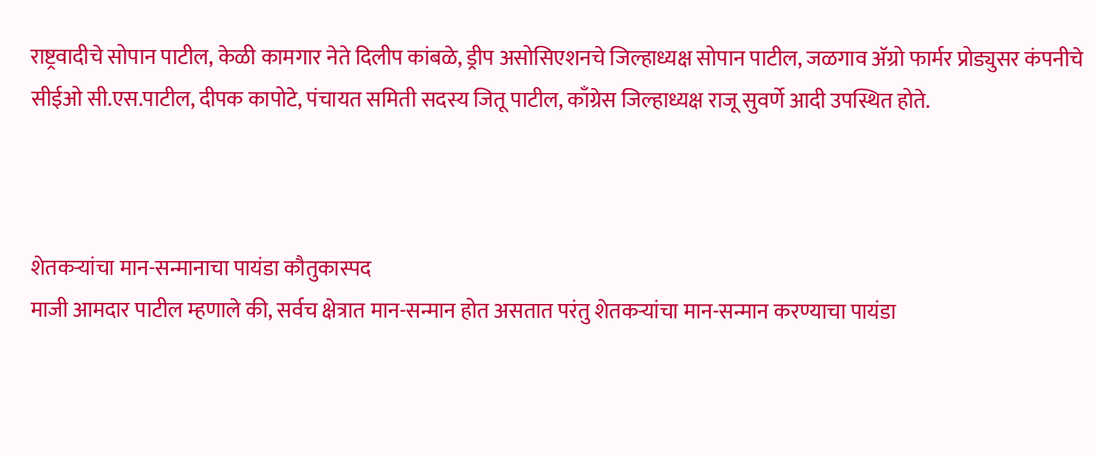राष्ट्रवादीचे सोपान पाटील, केळी कामगार नेते दिलीप कांबळे, ड्रीप असोसिएशनचे जिल्हाध्यक्ष सोपान पाटील, जळगाव अ‍ॅग्रो फार्मर प्रोड्युसर कंपनीचे सीईओ सी.एस.पाटील, दीपक कापोटे, पंचायत समिती सदस्य जितू पाटील, काँग्रेस जिल्हाध्यक्ष राजू सुवर्णे आदी उपस्थित होते.



शेतकर्‍यांचा मान-सन्मानाचा पायंडा कौतुकास्पद
माजी आमदार पाटील म्हणाले की, सर्वच क्षेत्रात मान-सन्मान होत असतात परंतु शेतकर्‍यांचा मान-सन्मान करण्याचा पायंडा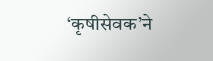‘कृषीसेवक’ने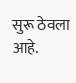सुरू ठेवला आहे.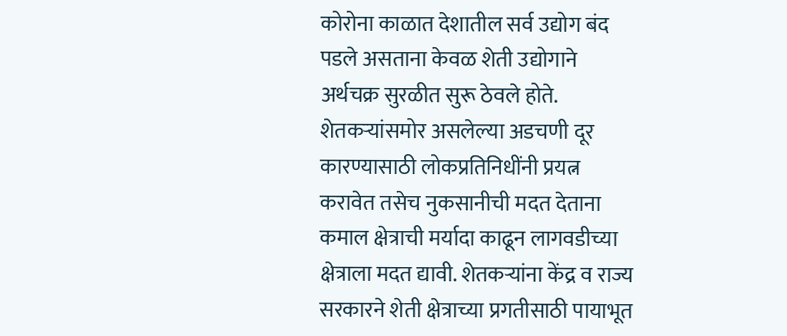कोरोना काळात देशातील सर्व उद्योग बंद पडले असताना केवळ शेती उद्योगाने अर्थचक्र सुरळीत सुरू ठेवले होते. शेतकर्‍यांसमोर असलेल्या अडचणी दूर कारण्यासाठी लोकप्रतिनिधींनी प्रयत्न करावेत तसेच नुकसानीची मदत देताना कमाल क्षेत्राची मर्यादा काढून लागवडीच्या क्षेत्राला मदत द्यावी. शेतकर्‍यांना केंद्र व राज्य सरकारने शेती क्षेत्राच्या प्रगतीसाठी पायाभूत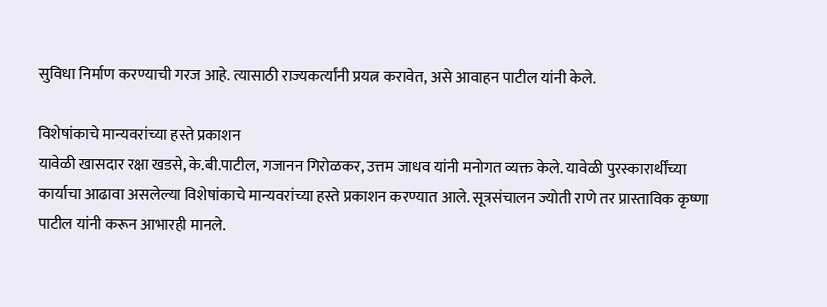सुविधा निर्माण करण्याची गरज आहे. त्यासाठी राज्यकर्त्यांनी प्रयत्न करावेत, असे आवाहन पाटील यांनी केले.

विशेषांकाचे मान्यवरांच्या हस्ते प्रकाशन
यावेळी खासदार रक्षा खडसे, के.बी.पाटील, गजानन गिरोळकर, उत्तम जाधव यांनी मनोगत व्यक्त केले. यावेळी पुरस्कारार्थींच्या कार्याचा आढावा असलेल्या विशेषांकाचे मान्यवरांच्या हस्ते प्रकाशन करण्यात आले. सूत्रसंचालन ज्योती राणे तर प्रास्ताविक कृष्णा पाटील यांनी करून आभारही मानले.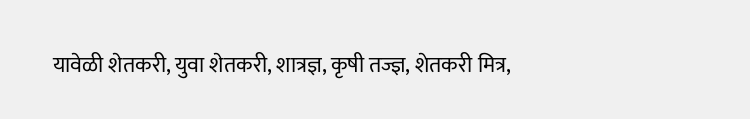यावेळी शेतकरी, युवा शेतकरी, शात्रज्ञ, कृषी तज्ज्ञ, शेतकरी मित्र,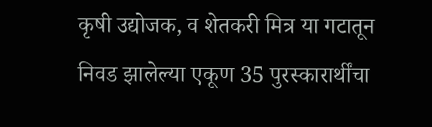कृषी उद्योजक, व शेतकरी मित्र या गटातून निवड झालेल्या एकूण 35 पुरस्कारार्थींचा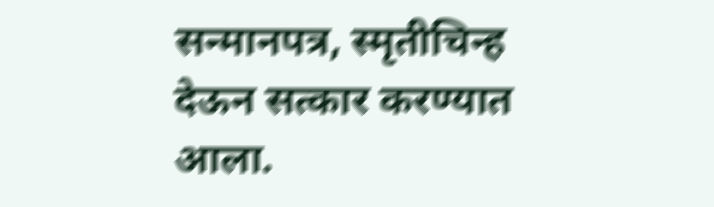सन्मानपत्र, स्मृतीचिन्ह देऊन सत्कार करण्यात आला.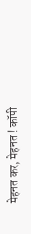मेहनत कर, मेहनत ! कॉपी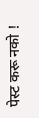पेस्ट करू नको !